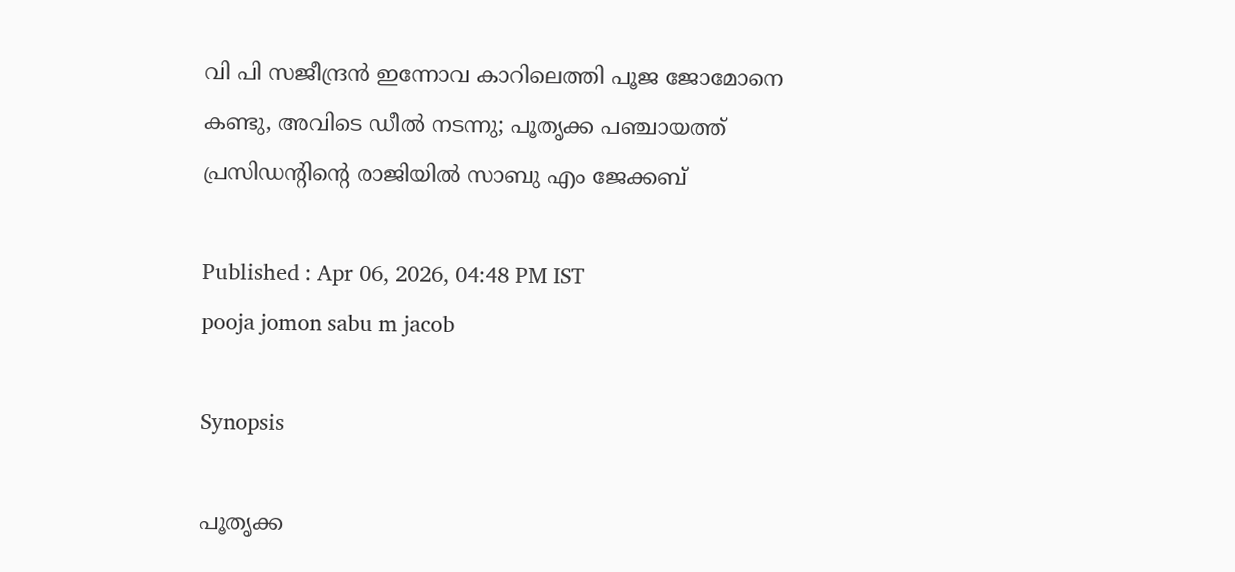വി പി സജീന്ദ്രൻ ഇന്നോവ കാറിലെത്തി പൂജ ജോമോനെ കണ്ടു, അവിടെ ഡീൽ നടന്നു; പൂതൃക്ക പഞ്ചായത്ത് പ്രസിഡന്‍റിന്‍റെ രാജിയിൽ സാബു എം ജേക്കബ്

Published : Apr 06, 2026, 04:48 PM IST
pooja jomon sabu m jacob

Synopsis

പൂതൃക്ക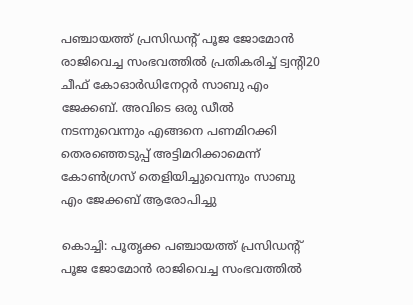പഞ്ചായത്ത് പ്രസിഡന്‍റ് പൂജ ജോമോൻ രാജിവെച്ച സംഭവത്തിൽ പ്രതികരിച്ച് ട്വന്‍റി20 ചീഫ് കോഓര്‍ഡിനേറ്റര്‍ സാബു എം ജേക്കബ്. അവിടെ ഒരു ഡീൽ നടന്നുവെന്നും എങ്ങനെ പണമിറക്കി തെരഞ്ഞെടുപ്പ് അട്ടിമറിക്കാമെന്ന് കോണ്‍ഗ്രസ് തെളിയിച്ചുവെന്നും സാബു എം ജേക്കബ് ആരോപിച്ചു

കൊച്ചി: പൂതൃക്ക പഞ്ചായത്ത് പ്രസിഡന്‍റ് പൂജ ജോമോൻ രാജിവെച്ച സംഭവത്തിൽ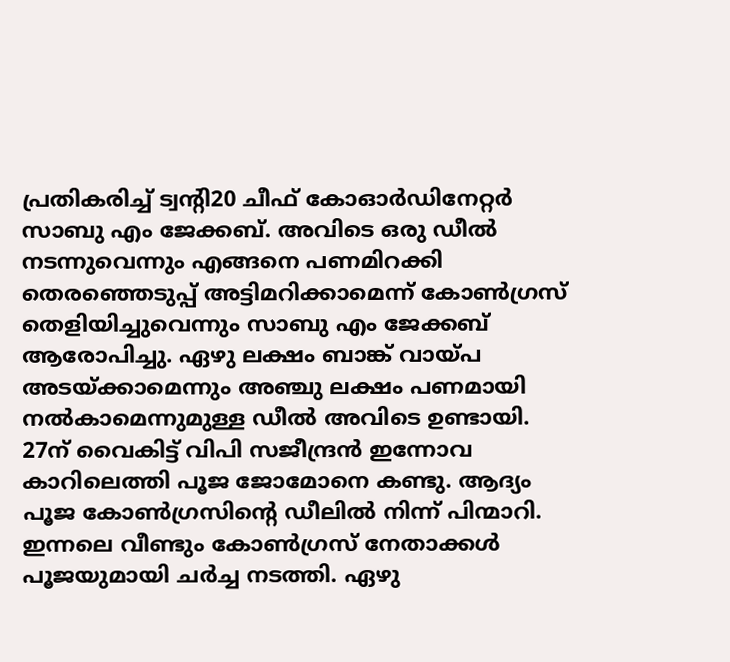പ്രതികരിച്ച് ട്വന്‍റി20 ചീഫ് കോഓര്‍ഡിനേറ്റര്‍ സാബു എം ജേക്കബ്. അവിടെ ഒരു ഡീൽ നടന്നുവെന്നും എങ്ങനെ പണമിറക്കി തെരഞ്ഞെടുപ്പ് അട്ടിമറിക്കാമെന്ന് കോണ്‍ഗ്രസ് തെളിയിച്ചുവെന്നും സാബു എം ജേക്കബ് ആരോപിച്ചു. ഏഴു ലക്ഷം ബാങ്ക് വായ്പ അടയ്ക്കാമെന്നും അഞ്ചു ലക്ഷം പണമായി നൽകാമെന്നുമുള്ള ഡീൽ അവിടെ ഉണ്ടായി. 27ന് വൈകിട്ട് വിപി സജീന്ദ്രൻ ഇന്നോവ കാറിലെത്തി പൂജ ജോമോനെ കണ്ടു. ആദ്യം പൂജ കോണ്‍ഗ്രസിന്‍റെ ഡീലിൽ നിന്ന് പിന്മാറി. ഇന്നലെ വീണ്ടും കോണ്‍ഗ്രസ് നേതാക്കള്‍ പൂജയുമായി ചര്‍ച്ച നടത്തി. ഏഴു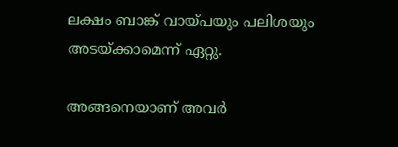ലക്ഷം ബാങ്ക് വായ്പയും പലിശയും അടയ്ക്കാമെന്ന് ഏറ്റു.

അങ്ങനെയാണ് അവര്‍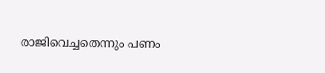രാജിവെച്ചതെന്നും പണം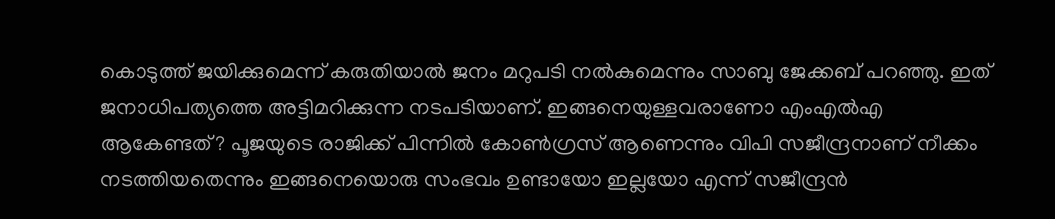കൊടുത്ത് ജയിക്കുമെന്ന് കരുതിയാൽ ജനം മറുപടി നൽകുമെന്നും സാബു ജേക്കബ് പറഞ്ഞു. ഇത് ജനാധിപത്യത്തെ അട്ടിമറിക്കുന്ന നടപടിയാണ്. ഇങ്ങനെയുള്ളവരാണോ എംഎൽഎ ആകേണ്ടത്? പൂജയുടെ രാജിക്ക് പിന്നിൽ കോണ്‍ഗ്രസ് ആണെന്നും വിപി സജീന്ദ്രനാണ് നീക്കം നടത്തിയതെന്നും ഇങ്ങനെയൊരു സംഭവം ഉണ്ടായോ ഇല്ലയോ എന്ന് സജീന്ദ്രൻ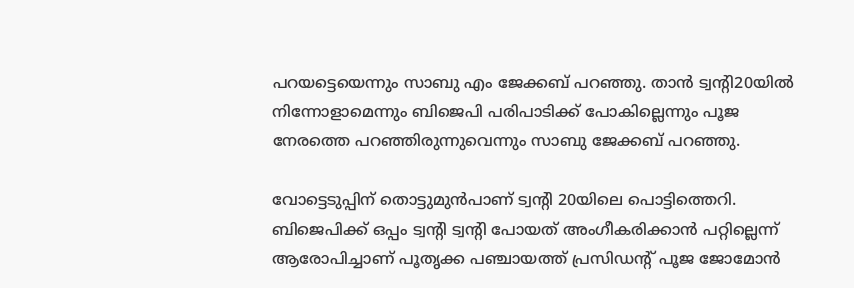പറയട്ടെയെന്നും സാബു എം ജേക്കബ് പറഞ്ഞു. താൻ ട്വന്‍റി20യിൽ നിന്നോളാമെന്നും ബിജെപി പരിപാടിക്ക് പോകില്ലെന്നും പൂജ നേരത്തെ പറഞ്ഞിരുന്നുവെന്നും സാബു ജേക്കബ് പറഞ്ഞു.

വോട്ടെടുപ്പിന് തൊട്ടുമുൻപാണ് ട്വന്റി 20യിലെ പൊട്ടിത്തെറി. ബിജെപിക്ക് ഒപ്പം ട്വന്റി ട്വന്റി പോയത് അംഗീകരിക്കാൻ പറ്റില്ലെന്ന് ആരോപിച്ചാണ് പൂതൃക്ക പഞ്ചായത്ത്‌ പ്രസിഡന്റ്‌ പൂജ ജോമോൻ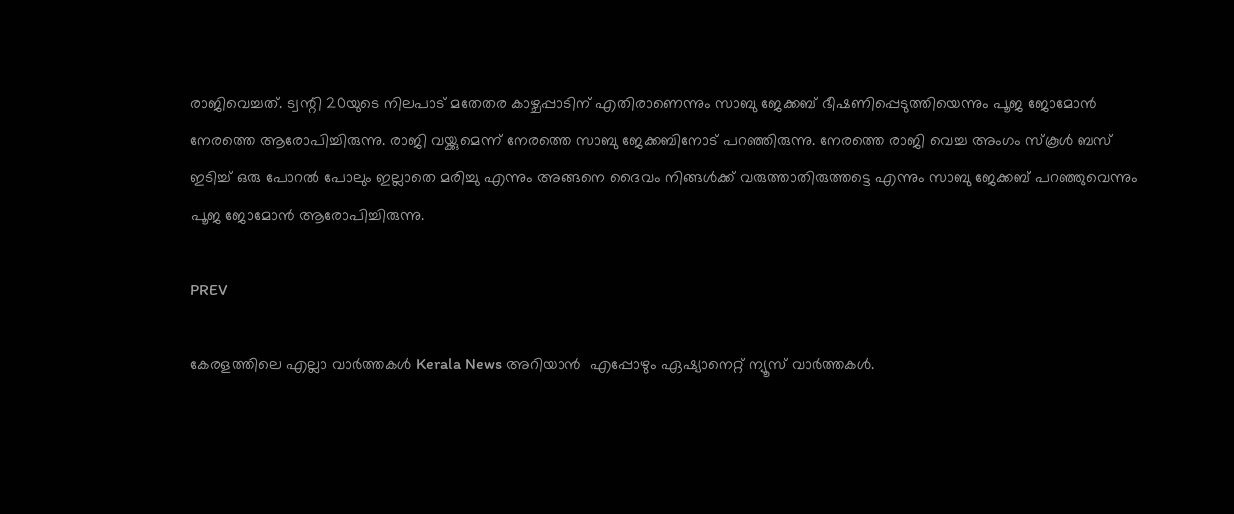രാജിവെച്ചത്. ട്വന്റി 20യുടെ നിലപാട് മതേതര കാഴ്ചപ്പാടിന് എതിരാണെന്നും സാബു ജേക്കബ് ഭീഷണിപ്പെടുത്തിയെന്നും പൂജ ജോമോൻ നേരത്തെ ആരോപിച്ചിരുന്നു. രാജി വയ്ക്കുമെന്ന് നേരത്തെ സാബു ജേക്കബിനോട് പറഞ്ഞിരുന്നു. നേരത്തെ രാജി വെച്ച അംഗം സ്കൂൾ ബസ് ഇടിച്ച് ഒരു പോറൽ പോലും ഇല്ലാതെ മരിച്ചു എന്നും അങ്ങനെ ദൈവം നിങ്ങൾക്ക് വരുത്താതിരുത്തട്ടെ എന്നും സാബു ജേക്കബ് പറഞ്ഞുവെന്നും പൂജ ജോമോൻ ആരോപിച്ചിരുന്നു.

PREV

കേരളത്തിലെ എല്ലാ വാർത്തകൾ Kerala News അറിയാൻ  എപ്പോഴും ഏഷ്യാനെറ്റ് ന്യൂസ് വാർത്തകൾ.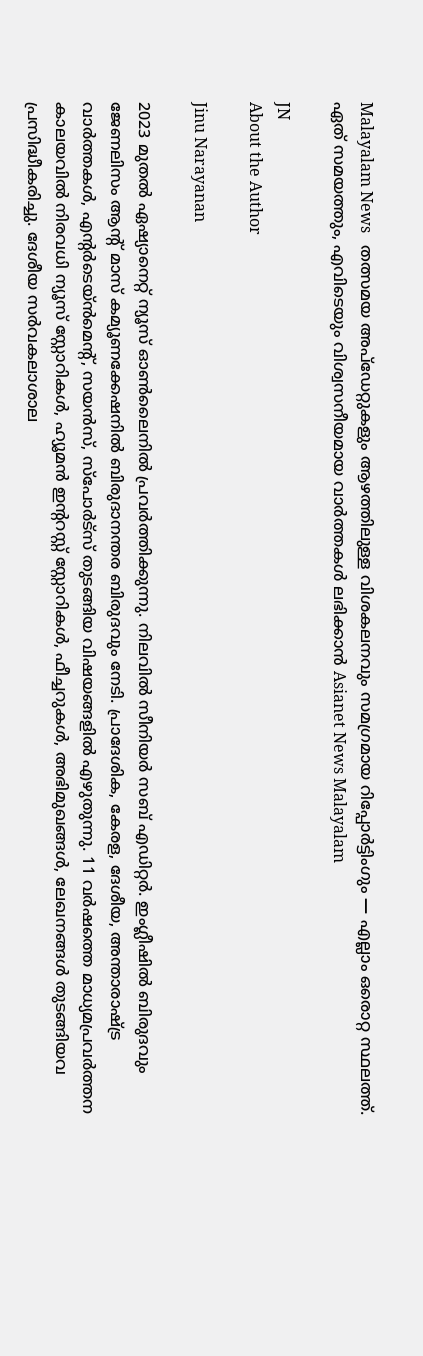Malayalam News   തത്സമയ അപ്‌ഡേറ്റുകളും ആഴത്തിലുള്ള വിശകലനവും സമഗ്രമായ റിപ്പോർട്ടിംഗും — എല്ലാം ഒരൊറ്റ സ്ഥലത്ത്. ഏത് സമയത്തും, എവിടെയും വിശ്വസനീയമായ വാർത്തകൾ ലഭിക്കാൻ Asianet News Malayalam

JN
About the Author

Jinu Narayanan

2023 മുതൽ ഏഷ്യാനെറ്റ് ന്യൂസ് ഓണ്‍ലൈനിൽ പ്രവര്‍ത്തിക്കുന്നു. നിലവിൽ സീനിയര്‍ സബ് എഡിറ്റര്‍. ഇംഗ്ലീഷിൽ ബിരുദവും ജേണലിസം ആന്‍റ് മാസ് കമ്യൂണക്കേഷനിൽ ബിരുദാനന്തര ബിരുദവും നേടി. പ്രാദേശിക, കേരള, ദേശീയ, അന്താരാഷ്ട്ര വാര്‍ത്തകള്‍, എന്റർടെയ്ൻമെൻ്റ്, സയൻസ്, സ്പോര്‍ട്സ് തുടങ്ങിയ വിഷയങ്ങളിൽ എഴുതുന്നു. 11 വര്‍ഷത്തെ മാധ്യമപ്രവര്‍ത്തന കാലയവിൽ നിരവധി ന്യൂസ് സ്റ്റോറികള്‍, ഹ്യൂമൻ ഇന്‍ററസ്റ്റ് സ്റ്റോറികള്‍, ഫീച്ചറുകള്‍, അഭിമുഖങ്ങള്‍, ലേഖനങ്ങള്‍ തുടങ്ങിയവ പ്രസിദ്ധീകരിച്ചു. ദേശീയ സര്‍വകലാശാല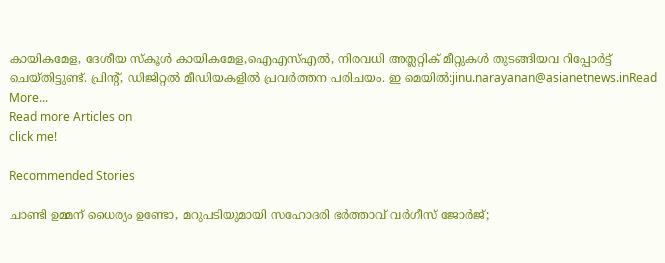കായികമേള, ദേശീയ സ്കൂള്‍ കായികമേള,ഐഎസ്എൽ, നിരവധി അത്ലറ്റിക് മീറ്റുകള്‍ തുടങ്ങിയവ റിപ്പോര്‍ട്ട് ചെയ്തിട്ടുണ്ട്. പ്രിന്‍റ്, ഡിജിറ്റൽ മീഡിയകളിൽ പ്രവര്‍ത്തന പരിചയം. ഇ മെയിൽ:jinu.narayanan@asianetnews.inRead More...
Read more Articles on
click me!

Recommended Stories

ചാണ്ടി ഉമ്മന് ധൈര്യം ഉണ്ടോ, മറുപടിയുമായി സഹോദരി ഭ‍ർത്താവ് വര്‍ഗീസ് ജോര്‍ജ്;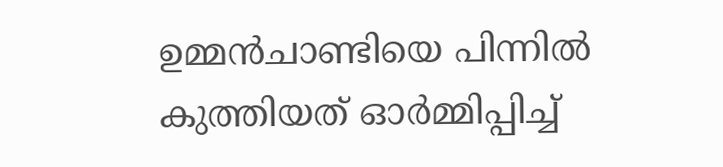ഉമ്മൻചാണ്ടിയെ പിന്നിൽ കുത്തിയത് ഓര്‍മ്മിപ്പിച്ച്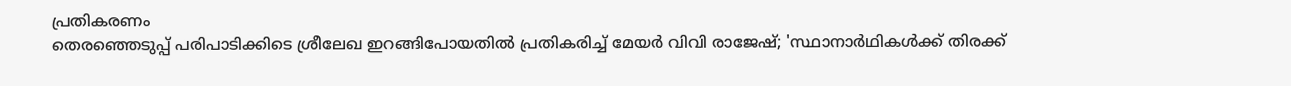പ്രതികരണം
തെരഞ്ഞെടുപ്പ് പരിപാടിക്കിടെ ശ്രീലേഖ ഇറങ്ങിപോയതിൽ പ്രതികരിച്ച് മേയർ വിവി രാജേഷ്; 'സ്ഥാനാർഥികൾക്ക് തിരക്ക്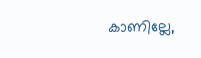കാണില്ലേ,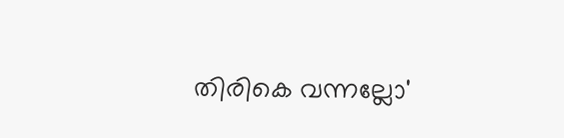തിരികെ വന്നല്ലോ'